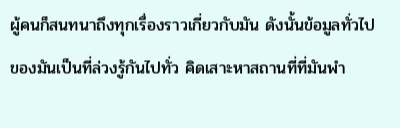ผู้คนก็สนทนาถึงทุกเรื่องราวเกี่ยวกับมัน ดังนั้นข้อมูลทั่วไปของมันเป็นที่ล่วงรู้กันไปทั่ว คิดเสาะหาสถานที่ที่มันพำ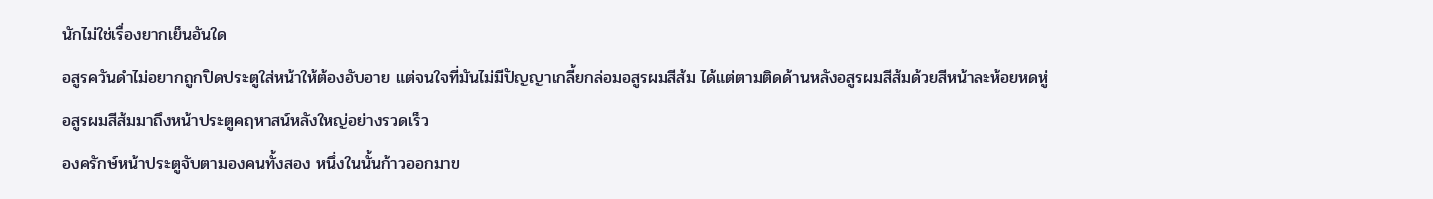นักไม่ใช่เรื่องยากเย็นอันใด
อสูรควันดำไม่อยากถูกปิดประตูใส่หน้าให้ต้องอับอาย แต่จนใจที่มันไม่มีปัญญาเกลี้ยกล่อมอสูรผมสีส้ม ได้แต่ตามติดด้านหลังอสูรผมสีส้มด้วยสีหน้าละห้อยหดหู่
อสูรผมสีส้มมาถึงหน้าประตูคฤหาสน์หลังใหญ่อย่างรวดเร็ว
องครักษ์หน้าประตูจับตามองคนทั้งสอง หนึ่งในนั้นก้าวออกมาข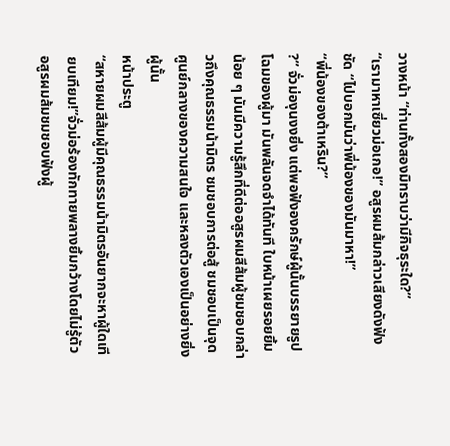วางหน้า “ท่านทั้งสองมิทราบว่ามีกิจธุระใด?”
“เรามาหาเซี่ยวม่อเกอ!” อสูรผมส้มกล่าวเสียงดังฟังชัด “ไปบอกมันว่าพี่น้องของมันมาหา!”
“พี่น้องของต้าเหริน?”
?” จั่วม่องุนงงยิ่ง แต่พอฟังองครักษ์ผู้นั้นบรรยายรูปโฉมของผู้มา มันพลันจดจำได้ทันที ใบหน้าเผยรอยยิ้มน้อย ๆ มันมีความรู้สึกที่ดีต่ออสูรผมสีส้มผู้ชมชอบกล่าวถึงคุณธรรมน้ามิตร ชมชอบการต่อสู้ ชมชอบเป็นจุดศูนย์กลางของความสนใจ และหลงตัวเองเป็นอย่างยิ่งผู้นั้น
หน้าประตู
“สหายผมสีส้มผู้มีคุณธรรมน้ามิตรอันยากจะหาผู้ใดเทียบเทียม!”จั่วม่อร้องทักทายพลางยิ้มกว้างโดยไม่รู้ตัว
อสูรผมส้มชมชอบฟังผู้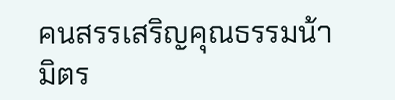คนสรรเสริญคุณธรรมน้ามิตร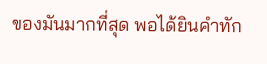ของมันมากที่สุด พอได้ยินคำทัก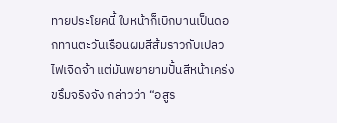ทายประโยคนี้ ใบหน้าก็เบิกบานเป็นดอกทานตะวันเรือนผมสีส้มราวกับเปลวไฟเจิดจ้า แต่มันพยายามปั้นสีหน้าเคร่งขรึมจริงจัง กล่าวว่า “อสูร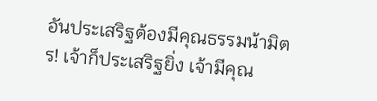อันประเสริฐต้องมีคุณธรรมน้ามิตร! เจ้าก็ประเสริฐยิ่ง เจ้ามีคุณ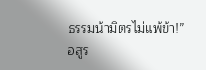ธรรมน้ามิตรไม่แพ้ข้า!”
อสูร